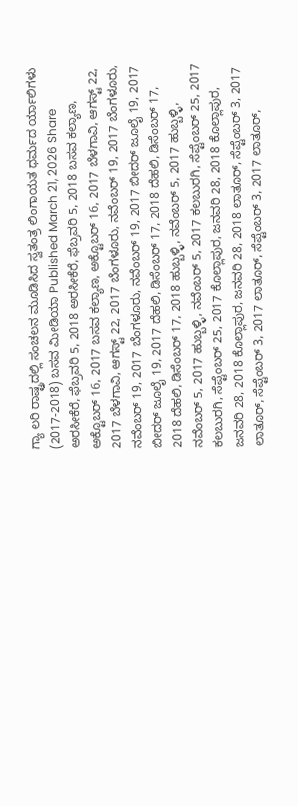ಗ್ಯಾ ಲರಿ ರಾಷ್ಟ್ರದಲ್ಲಿ ಸಂಚಲನ ಮೂಡಿಸಿದ ಸ್ವತಂತ್ರ ಲಿಂಗಾಯತ ಧರ್ಮದ ರ್ಯಾಲಿಗಳು (2017-2018) ಬಸವ ಮೀಡಿಯಾ Published March 21, 2026 Share ಅರಸೀಕೆರೆ, ಫೆಬ್ರವರಿ 5, 2018 ಅರಸೀಕೆರೆ, ಫೆಬ್ರವರಿ 5, 2018 ಬಸವ ಕಲ್ಯಾಣ, ಅಕ್ಟೊಬರ್ 16, 2017 ಬಸವ ಕಲ್ಯಾಣ, ಅಕ್ಟೊಬರ್ 16, 2017 ಬೆಳಗಾವಿ, ಆಗಸ್ಟ್ 22, 2017 ಬೆಳಗಾವಿ, ಆಗಸ್ಟ್ 22, 2017 ಬೆಂಗಳೂರು, ನವೆಂಬರ್ 19, 2017 ಬೆಂಗಳೂರು, ನವೆಂಬರ್ 19, 2017 ಬೆಂಗಳೂರು, ನವೆಂಬರ್ 19, 2017 ಬೀದರ್ ಜೂಲೈ 19, 2017 ಬೀದರ್ ಜೂಲೈ 19, 2017 ದೆಹಲಿ, ಡಿಸೆಂಬರ್ 17, 2018 ದೆಹಲಿ, ಡಿಸೆಂಬರ್ 17, 2018 ದೆಹಲಿ, ಡಿಸೆಂಬರ್ 17, 2018 ಹುಬ್ಬಳ್ಳಿ, ನವೆಂಬರ್ 5, 2017 ಹುಬ್ಬಳ್ಳಿ, ನವೆಂಬರ್ 5, 2017 ಹುಬ್ಬಳ್ಳಿ, ನವೆಂಬರ್ 5, 2017 ಕಲಬುರಗಿ, ಸೆಪ್ಟೆಂಬರ್ 25, 2017 ಕಲಬುರಗಿ, ಸೆಪ್ಟೆಂಬರ್ 25, 2017 ಕೊಲ್ಲಾಪುರ, ಜನವರಿ 28, 2018 ಕೊಲ್ಲಾಪುರ, ಜನವರಿ 28, 2018 ಕೊಲ್ಲಾಪುರ, ಜನವರಿ 28, 2018 ಲಾತೂರ್, ಸೆಪ್ಟೆಂಬರ್ 3, 2017 ಲಾತೂರ್, ಸೆಪ್ಟೆಂಬರ್ 3, 2017 ಲಾತೂರ್, ಸೆಪ್ಟೆಂಬರ್ 3, 2017 ಲಾತೂರ್,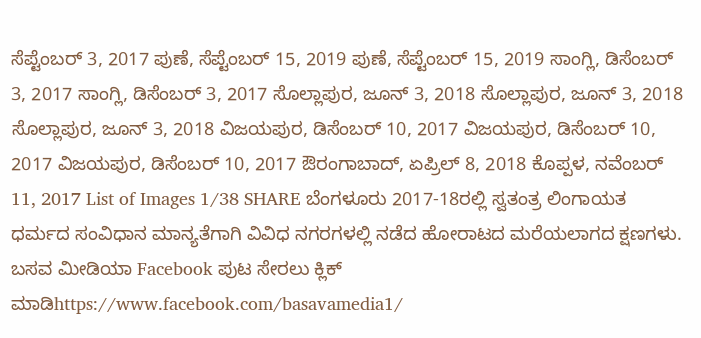ಸೆಪ್ಟೆಂಬರ್ 3, 2017 ಪುಣೆ, ಸೆಪ್ಟೆಂಬರ್ 15, 2019 ಪುಣೆ, ಸೆಪ್ಟೆಂಬರ್ 15, 2019 ಸಾಂಗ್ಲಿ, ಡಿಸೆಂಬರ್ 3, 2017 ಸಾಂಗ್ಲಿ, ಡಿಸೆಂಬರ್ 3, 2017 ಸೊಲ್ಲಾಪುರ, ಜೂನ್ 3, 2018 ಸೊಲ್ಲಾಪುರ, ಜೂನ್ 3, 2018 ಸೊಲ್ಲಾಪುರ, ಜೂನ್ 3, 2018 ವಿಜಯಪುರ, ಡಿಸೆಂಬರ್ 10, 2017 ವಿಜಯಪುರ, ಡಿಸೆಂಬರ್ 10, 2017 ವಿಜಯಪುರ, ಡಿಸೆಂಬರ್ 10, 2017 ಔರಂಗಾಬಾದ್, ಏಪ್ರಿಲ್ 8, 2018 ಕೊಪ್ಪಳ, ನವೆಂಬರ್ 11, 2017 List of Images 1/38 SHARE ಬೆಂಗಳೂರು 2017-18ರಲ್ಲಿ ಸ್ವತಂತ್ರ ಲಿಂಗಾಯತ ಧರ್ಮದ ಸಂವಿಧಾನ ಮಾನ್ಯತೆಗಾಗಿ ವಿವಿಧ ನಗರಗಳಲ್ಲಿ ನಡೆದ ಹೋರಾಟದ ಮರೆಯಲಾಗದ ಕ್ಷಣಗಳು. ಬಸವ ಮೀಡಿಯಾ Facebook ಪುಟ ಸೇರಲು ಕ್ಲಿಕ್ ಮಾಡಿhttps://www.facebook.com/basavamedia1/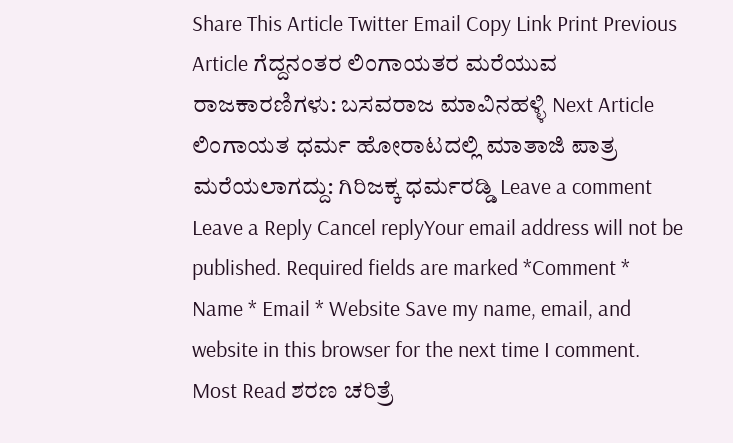Share This Article Twitter Email Copy Link Print Previous Article ಗೆದ್ದನಂತರ ಲಿಂಗಾಯತರ ಮರೆಯುವ ರಾಜಕಾರಣಿಗಳು: ಬಸವರಾಜ ಮಾವಿನಹಳ್ಳಿ Next Article ಲಿಂಗಾಯತ ಧರ್ಮ ಹೋರಾಟದಲ್ಲಿ ಮಾತಾಜಿ ಪಾತ್ರ ಮರೆಯಲಾಗದ್ದು: ಗಿರಿಜಕ್ಕ ಧರ್ಮರಡ್ಡಿ Leave a comment Leave a Reply Cancel replyYour email address will not be published. Required fields are marked *Comment * Name * Email * Website Save my name, email, and website in this browser for the next time I comment. Most Read ಶರಣ ಚರಿತ್ರೆ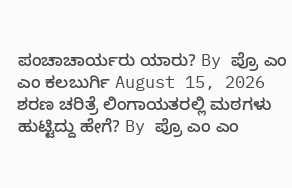ಪಂಚಾಚಾರ್ಯರು ಯಾರು? By ಪ್ರೊ ಎಂ ಎಂ ಕಲಬುರ್ಗಿ August 15, 2026 ಶರಣ ಚರಿತ್ರೆ ಲಿಂಗಾಯತರಲ್ಲಿ ಮಠಗಳು ಹುಟ್ಟಿದ್ದು ಹೇಗೆ? By ಪ್ರೊ ಎಂ ಎಂ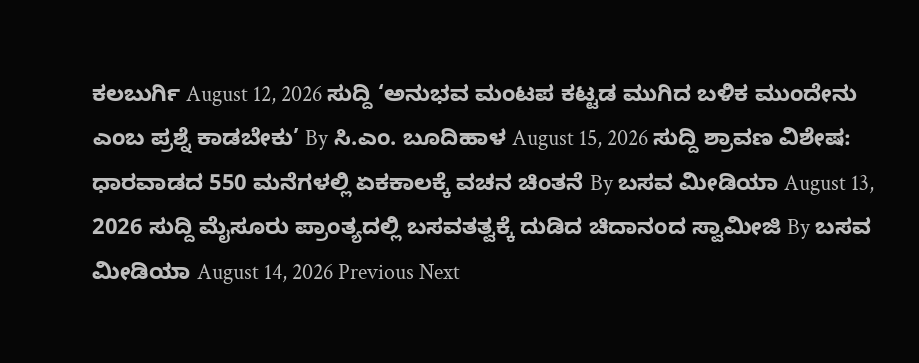ಕಲಬುರ್ಗಿ August 12, 2026 ಸುದ್ದಿ ‘ಅನುಭವ ಮಂಟಪ ಕಟ್ಟಡ ಮುಗಿದ ಬಳಿಕ ಮುಂದೇನು ಎಂಬ ಪ್ರಶ್ನೆ ಕಾಡಬೇಕು’ By ಸಿ.ಎಂ. ಬೂದಿಹಾಳ August 15, 2026 ಸುದ್ದಿ ಶ್ರಾವಣ ವಿಶೇಷ: ಧಾರವಾಡದ 550 ಮನೆಗಳಲ್ಲಿ ಏಕಕಾಲಕ್ಕೆ ವಚನ ಚಿಂತನೆ By ಬಸವ ಮೀಡಿಯಾ August 13, 2026 ಸುದ್ದಿ ಮೈಸೂರು ಪ್ರಾಂತ್ಯದಲ್ಲಿ ಬಸವತತ್ವಕ್ಕೆ ದುಡಿದ ಚಿದಾನಂದ ಸ್ವಾಮೀಜಿ By ಬಸವ ಮೀಡಿಯಾ August 14, 2026 Previous Next